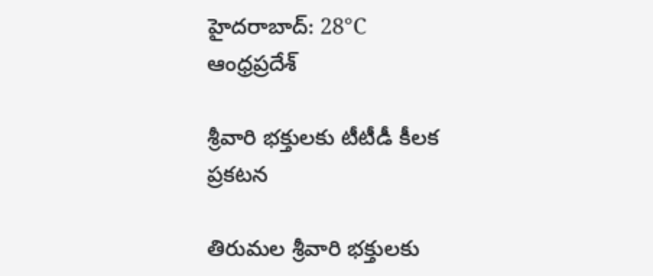హైదరాబాద్: 28°C
ఆంధ్రప్రదేశ్

శ్రీవారి భక్తులకు టీటీడీ కీలక ప్రకటన

తిరుమల శ్రీవారి భక్తులకు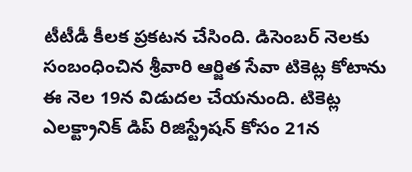టీటీడీ కీలక ప్రకటన చేసింది. డిసెంబర్‌ నెలకు సంబంధించిన శ్రీవారి ఆర్జిత సేవా టికెట్ల కోటాను ఈ నెల 19న విడుదల చేయనుంది. టికెట్ల ఎలక్ట్రానిక్‌ డిప్‌ రిజిస్ట్రేషన్‌ కోసం 21న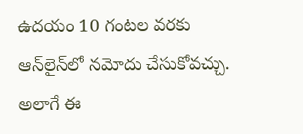ఉదయం 10 గంటల వరకు ఆన్‌లైన్‌లో నమోదు చేసుకోవచ్చు. అలాగే ఈ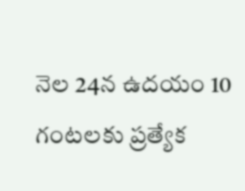నెల 24న ఉదయం 10 గంటలకు ప్రత్యేక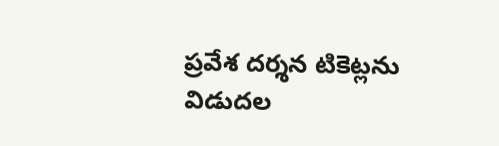ప్రవేశ దర్శన టికెట్లను విడుదల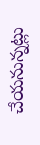చేయనున్నట్లు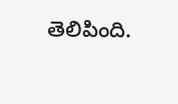తెలిపింది.